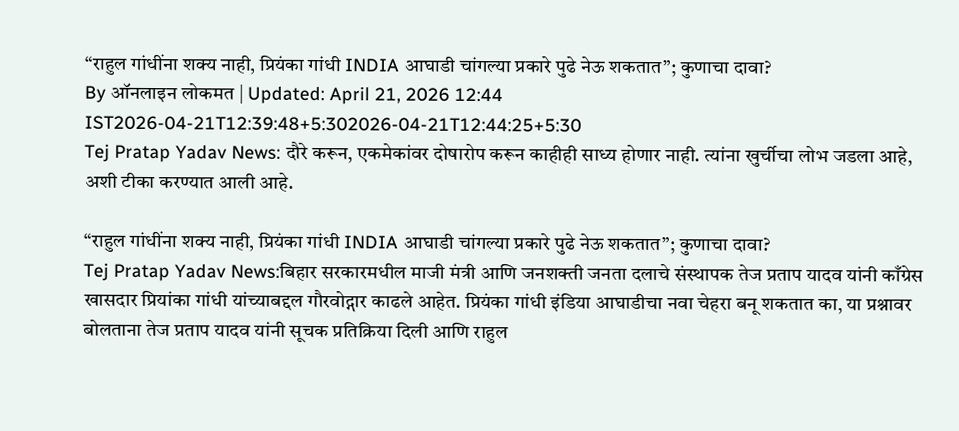“राहुल गांधींना शक्य नाही, प्रियंका गांधी INDIA आघाडी चांगल्या प्रकारे पुढे नेऊ शकतात”; कुणाचा दावा?
By ऑनलाइन लोकमत | Updated: April 21, 2026 12:44 IST2026-04-21T12:39:48+5:302026-04-21T12:44:25+5:30
Tej Pratap Yadav News: दौरे करून, एकमेकांवर दोषारोप करून काहीही साध्य होणार नाही. त्यांना खुर्चीचा लोभ जडला आहे, अशी टीका करण्यात आली आहे.

“राहुल गांधींना शक्य नाही, प्रियंका गांधी INDIA आघाडी चांगल्या प्रकारे पुढे नेऊ शकतात”; कुणाचा दावा?
Tej Pratap Yadav News:बिहार सरकारमधील माजी मंत्री आणि जनशक्ती जनता दलाचे संस्थापक तेज प्रताप यादव यांनी काँग्रेस खासदार प्रियांका गांधी यांच्याबद्दल गौरवोद्गार काढले आहेत. प्रियंका गांधी इंडिया आघाडीचा नवा चेहरा बनू शकतात का, या प्रश्नावर बोलताना तेज प्रताप यादव यांनी सूचक प्रतिक्रिया दिली आणि राहुल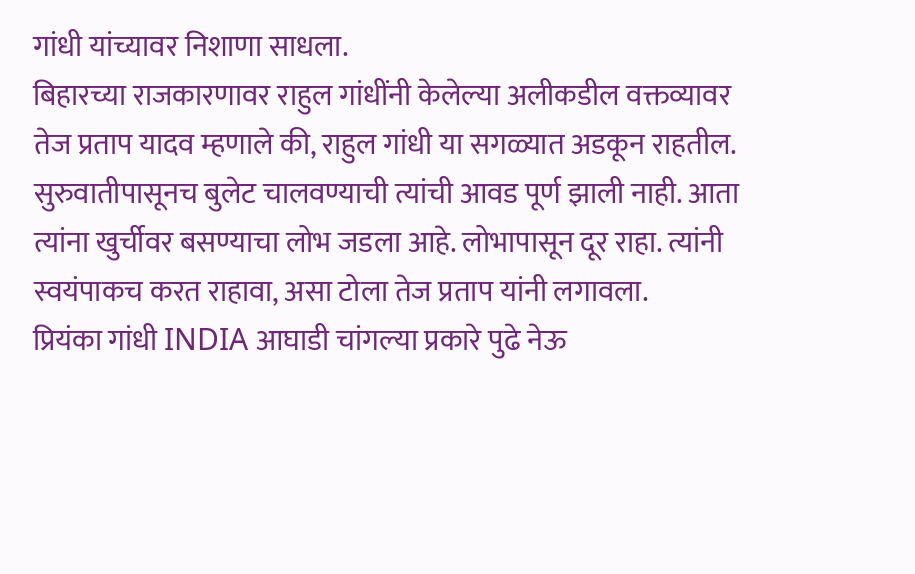गांधी यांच्यावर निशाणा साधला.
बिहारच्या राजकारणावर राहुल गांधींनी केलेल्या अलीकडील वक्तव्यावर तेज प्रताप यादव म्हणाले की, राहुल गांधी या सगळ्यात अडकून राहतील. सुरुवातीपासूनच बुलेट चालवण्याची त्यांची आवड पूर्ण झाली नाही. आता त्यांना खुर्चीवर बसण्याचा लोभ जडला आहे. लोभापासून दूर राहा. त्यांनी स्वयंपाकच करत राहावा, असा टोला तेज प्रताप यांनी लगावला.
प्रियंका गांधी INDIA आघाडी चांगल्या प्रकारे पुढे नेऊ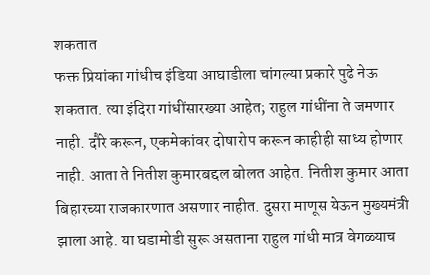शकतात
फक्त प्रियांका गांधीच इंडिया आघाडीला चांगल्या प्रकारे पुढे नेऊ शकतात. त्या इंदिरा गांधींसारख्या आहेत; राहुल गांधींना ते जमणार नाही. दौरे करून, एकमेकांवर दोषारोप करून काहीही साध्य होणार नाही. आता ते नितीश कुमारबद्दल बोलत आहेत. नितीश कुमार आता बिहारच्या राजकारणात असणार नाहीत. दुसरा माणूस येऊन मुख्यमंत्री झाला आहे. या घडामोडी सुरू असताना राहुल गांधी मात्र वेगळ्याच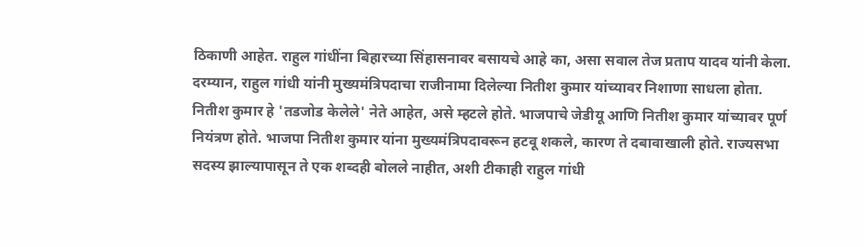ठिकाणी आहेत. राहुल गांधींना बिहारच्या सिंहासनावर बसायचे आहे का, असा सवाल तेज प्रताप यादव यांनी केला.
दरम्यान, राहुल गांधी यांनी मुख्यमंत्रिपदाचा राजीनामा दिलेल्या नितीश कुमार यांच्यावर निशाणा साधला होता. नितीश कुमार हे 'तडजोड केलेले' नेते आहेत, असे म्हटले होते. भाजपाचे जेडीयू आणि नितीश कुमार यांच्यावर पूर्ण नियंत्रण होते. भाजपा नितीश कुमार यांना मुख्यमंत्रिपदावरून हटवू शकले, कारण ते दबावाखाली होते. राज्यसभा सदस्य झाल्यापासून ते एक शब्दही बोलले नाहीत, अशी टीकाही राहुल गांधी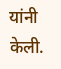यांनी केली.